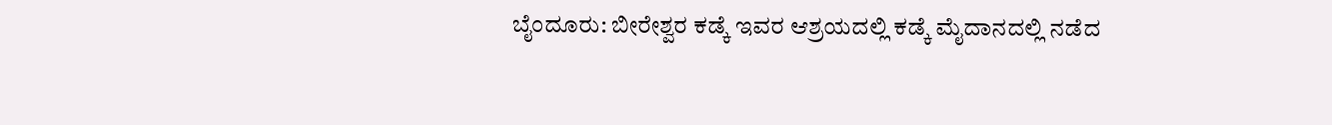ಬೈಂದೂರು: ಬೀರೇಶ್ವರ ಕಡ್ಕೆ ಇವರ ಆಶ್ರಯದಲ್ಲಿ ಕಡ್ಕೆ ಮೈದಾನದಲ್ಲಿ ನಡೆದ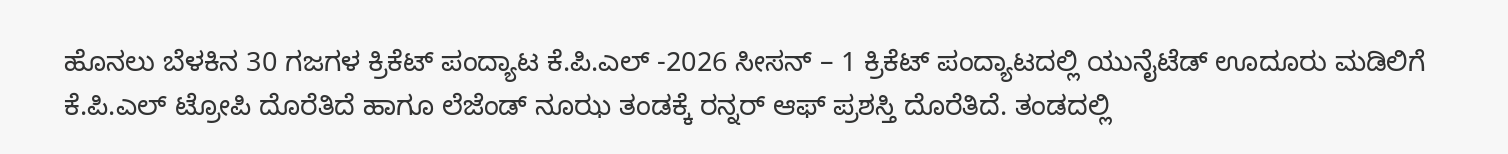ಹೊನಲು ಬೆಳಕಿನ 30 ಗಜಗಳ ಕ್ರಿಕೆಟ್ ಪಂದ್ಯಾಟ ಕೆ.ಪಿ.ಎಲ್ -2026 ಸೀಸನ್ – 1 ಕ್ರಿಕೆಟ್ ಪಂದ್ಯಾಟದಲ್ಲಿ ಯುನೈಟೆಡ್ ಊದೂರು ಮಡಿಲಿಗೆ ಕೆ.ಪಿ.ಎಲ್ ಟ್ರೋಪಿ ದೊರೆತಿದೆ ಹಾಗೂ ಲೆಜೆಂಡ್ ನೂಝ ತಂಡಕ್ಕೆ ರನ್ನರ್ ಆಫ್ ಪ್ರಶಸ್ತಿ ದೊರೆತಿದೆ. ತಂಡದಲ್ಲಿ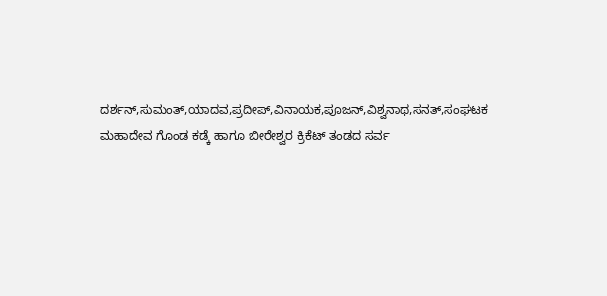ದರ್ಶನ್,ಸುಮಂತ್,ಯಾದವ,ಪ್ರದೀಪ್,ವಿನಾಯಕ,ಪೂಜನ್,ವಿಶ್ವನಾಥ,ಸನತ್,ಸಂಘಟಕ ಮಹಾದೇವ ಗೊಂಡ ಕಡ್ಕೆ ಹಾಗೂ ಬೀರೇಶ್ವರ ಕ್ರಿಕೆಟ್ ತಂಡದ ಸರ್ವ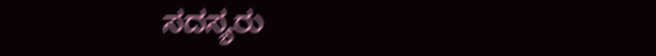ಸದಸ್ಯರು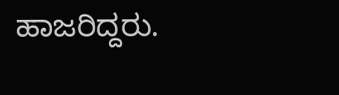ಹಾಜರಿದ್ದರು.